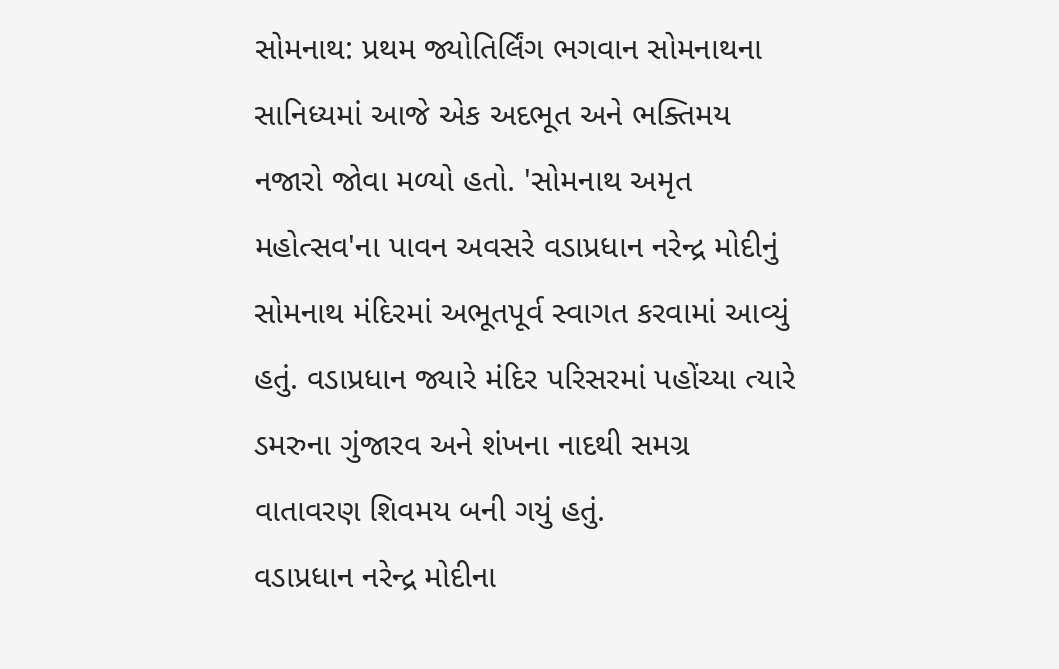સોમનાથ: પ્રથમ જ્યોતિર્લિંગ ભગવાન સોમનાથના સાનિધ્યમાં આજે એક અદભૂત અને ભક્તિમય નજારો જોવા મળ્યો હતો. 'સોમનાથ અમૃત મહોત્સવ'ના પાવન અવસરે વડાપ્રધાન નરેન્દ્ર મોદીનું સોમનાથ મંદિરમાં અભૂતપૂર્વ સ્વાગત કરવામાં આવ્યું હતું. વડાપ્રધાન જ્યારે મંદિર પરિસરમાં પહોંચ્યા ત્યારે ડમરુના ગુંજારવ અને શંખના નાદથી સમગ્ર વાતાવરણ શિવમય બની ગયું હતું.
વડાપ્રધાન નરેન્દ્ર મોદીના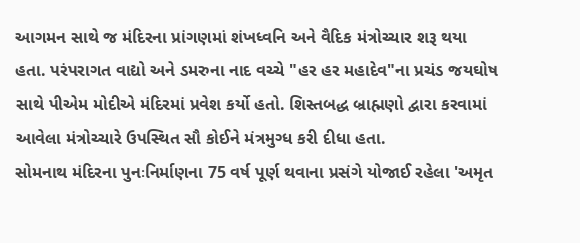આગમન સાથે જ મંદિરના પ્રાંગણમાં શંખધ્વનિ અને વૈદિક મંત્રોચ્ચાર શરૂ થયા હતા. પરંપરાગત વાદ્યો અને ડમરુના નાદ વચ્ચે "હર હર મહાદેવ"ના પ્રચંડ જયઘોષ સાથે પીએમ મોદીએ મંદિરમાં પ્રવેશ કર્યો હતો. શિસ્તબદ્ધ બ્રાહ્મણો દ્વારા કરવામાં આવેલા મંત્રોચ્ચારે ઉપસ્થિત સૌ કોઈને મંત્રમુગ્ધ કરી દીધા હતા.
સોમનાથ મંદિરના પુનઃનિર્માણના 75 વર્ષ પૂર્ણ થવાના પ્રસંગે યોજાઈ રહેલા 'અમૃત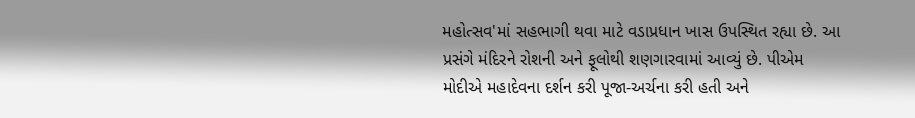મહોત્સવ'માં સહભાગી થવા માટે વડાપ્રધાન ખાસ ઉપસ્થિત રહ્યા છે. આ પ્રસંગે મંદિરને રોશની અને ફૂલોથી શણગારવામાં આવ્યું છે. પીએમ મોદીએ મહાદેવના દર્શન કરી પૂજા-અર્ચના કરી હતી અને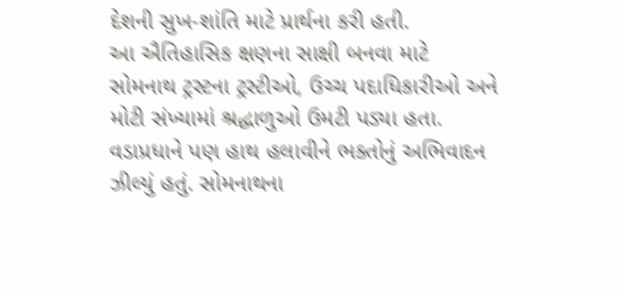દેશની સુખ-શાંતિ માટે પ્રાર્થના કરી હતી.
આ ઐતિહાસિક ક્ષણના સાક્ષી બનવા માટે સોમનાથ ટ્રસ્ટના ટ્રસ્ટીઓ, ઉચ્ચ પદાધિકારીઓ અને મોટી સંખ્યામાં શ્રદ્ધાળુઓ ઉમટી પડ્યા હતા. વડાપ્રધાને પણ હાથ હલાવીને ભક્તોનું અભિવાદન ઝીલ્યું હતું. સોમનાથના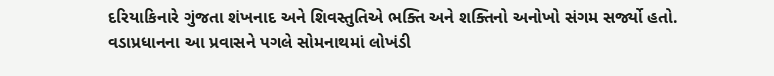દરિયાકિનારે ગુંજતા શંખનાદ અને શિવસ્તુતિએ ભક્તિ અને શક્તિનો અનોખો સંગમ સર્જ્યો હતો.
વડાપ્રધાનના આ પ્રવાસને પગલે સોમનાથમાં લોખંડી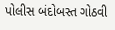પોલીસ બંદોબસ્ત ગોઠવી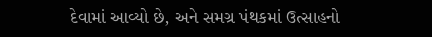દેવામાં આવ્યો છે, અને સમગ્ર પંથકમાં ઉત્સાહનો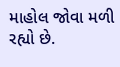માહોલ જોવા મળી રહ્યો છે.